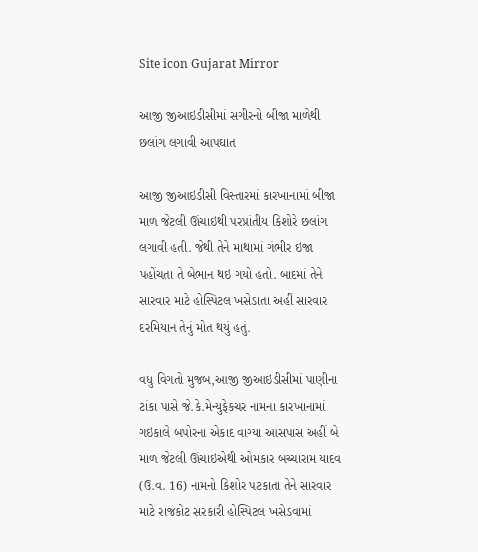Site icon Gujarat Mirror

આજી જીઆઇડીસીમાં સગીરનો બીજા માળેથી છલાંગ લગાવી આપઘાત

આજી જીઆઇડીસી વિસ્તારમાં કારખાનામાં બીજા માળ જેટલી ઊંચાઇથી પરપ્રાંતીય કિશોરે છલાંગ લગાવી હતી. જેથી તેને માથામાં ગંભીર ઇજા પહોંચતા તે બેભાન થઇ ગયો હતો. બાદમાં તેને સારવાર માટે હોસ્પિટલ ખસેડાતા અહીં સારવાર દરમિયાન તેનું મોત થયું હતું.

વધુ વિગતો મુજબ,આજી જીઆઇડીસીમાં પાણીના ટાંકા પાસે જે.કે.મેન્યુફેકચર નામના કારખાનામાં ગઇકાલે બપોરના એકાદ વાગ્યા આસપાસ અહીં બે માળ જેટલી ઊંચાઇએથી ઓમકાર બચ્ચારામ યાદવ (ઉ.વ. 16) નામનો કિશોર પટકાતા તેને સારવાર માટે રાજકોટ સરકારી હોસ્પિટલ ખસેડવામાં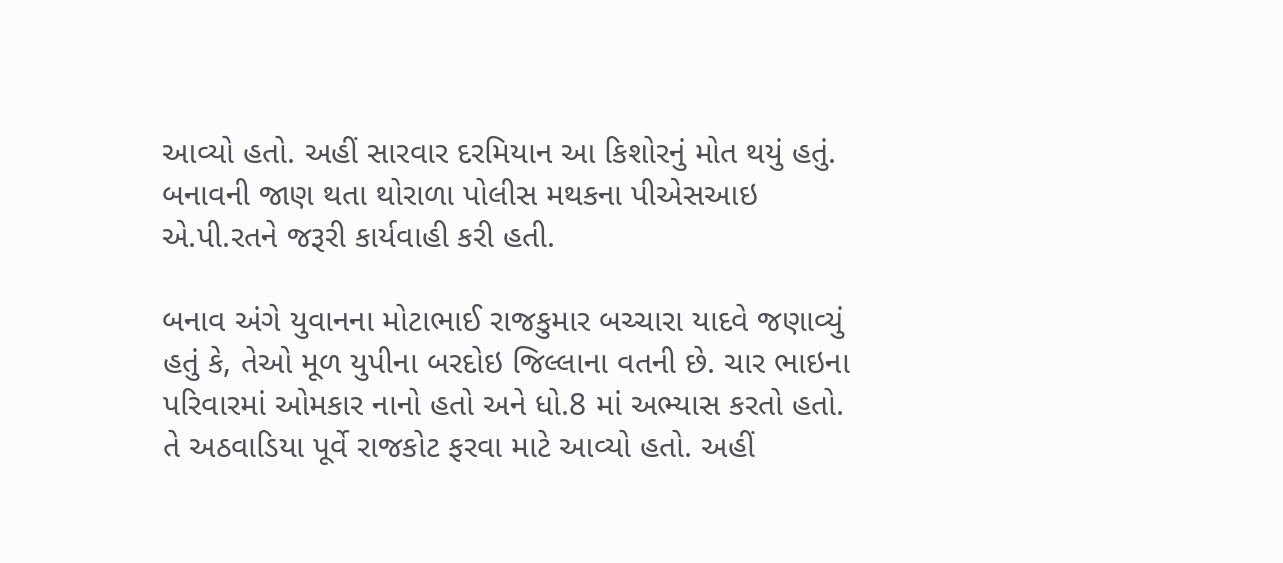આવ્યો હતો. અહીં સારવાર દરમિયાન આ કિશોરનું મોત થયું હતું. બનાવની જાણ થતા થોરાળા પોલીસ મથકના પીએસઆઇ એ.પી.રતને જરૂરી કાર્યવાહી કરી હતી.

બનાવ અંગે યુવાનના મોટાભાઈ રાજકુમાર બચ્ચારા યાદવે જણાવ્યું હતું કે, તેઓ મૂળ યુપીના બરદોઇ જિલ્લાના વતની છે. ચાર ભાઇના પરિવારમાં ઓમકાર નાનો હતો અને ધો.8 માં અભ્યાસ કરતો હતો. તે અઠવાડિયા પૂર્વે રાજકોટ ફરવા માટે આવ્યો હતો. અહીં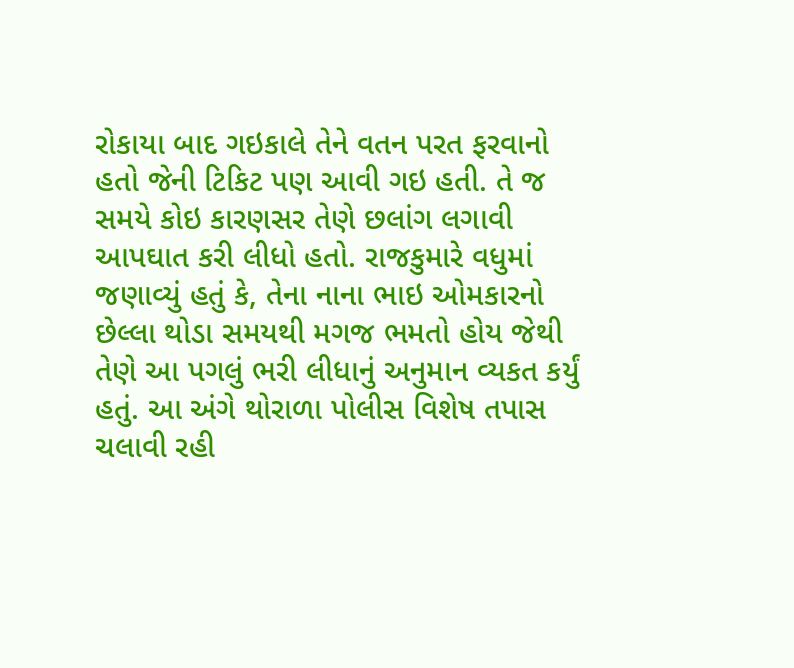રોકાયા બાદ ગઇકાલે તેને વતન પરત ફરવાનો હતો જેની ટિકિટ પણ આવી ગઇ હતી. તે જ સમયે કોઇ કારણસર તેણે છલાંગ લગાવી આપઘાત કરી લીધો હતો. રાજકુમારે વધુમાં જણાવ્યું હતું કે, તેના નાના ભાઇ ઓમકારનો છેલ્લા થોડા સમયથી મગજ ભમતો હોય જેથી તેણે આ પગલું ભરી લીધાનું અનુમાન વ્યકત કર્યું હતું. આ અંગે થોરાળા પોલીસ વિશેષ તપાસ ચલાવી રહી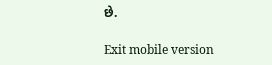છે.

Exit mobile version